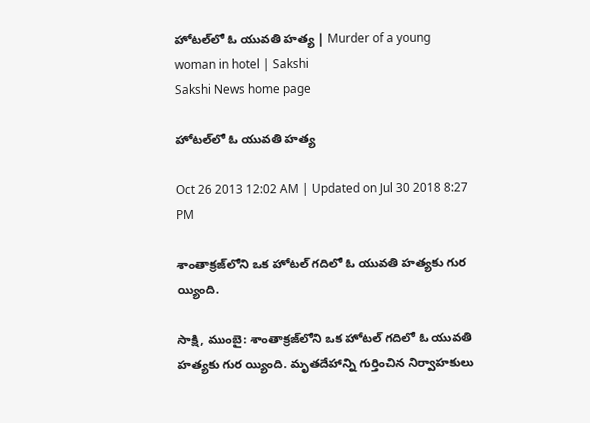హోటల్‌లో ఓ యువతి హత్య | Murder of a young woman in hotel | Sakshi
Sakshi News home page

హోటల్‌లో ఓ యువతి హత్య

Oct 26 2013 12:02 AM | Updated on Jul 30 2018 8:27 PM

శాంతాక్రజ్‌లోని ఒక హోటల్ గదిలో ఓ యువతి హత్యకు గుర య్యింది.

సాక్షి, ముంబై: శాంతాక్రజ్‌లోని ఒక హోటల్ గదిలో ఓ యువతి హత్యకు గుర య్యింది. మృతదేహాన్ని గుర్తించిన నిర్వాహకులు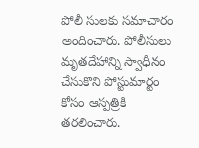పోలీ సులకు సమాచారం అందించారు. పోలీసులు మృతదేహాన్ని స్వాధీనం చేసుకొని పోస్టుమార్టం కోసం ఆస్పత్రికి తరలించారు.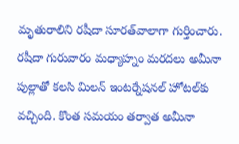మృతురాలిని రషీదా సూరత్‌వాలాగా గుర్తించారు. రషీదా గురువారం మధ్యాహ్నం మరదలు అమీనా పుల్లాతో కలసి మిలన్ ఇంటర్నేషనల్ హోటల్‌కు వచ్చింది. కొంత సమయం తర్వాత అమీనా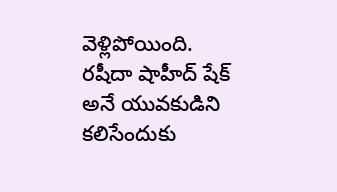వెళ్లిపోయింది. రషీదా షాహీద్ షేక్ అనే యువకుడిని కలిసేందుకు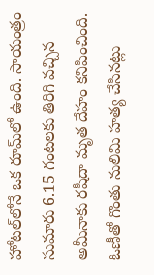హోటల్‌లోనే ఒక రూమ్‌లో ఉంది. సాయంత్రం సుమారు 6.15 గంటలకు తిరిగి వచ్చిన అమీనాకు రషీదా మృత దేహం కనిపించింది. ఓణీతో గొంతు నులిమి హత్య చేసినట్లు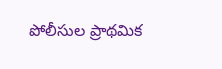పోలీసుల ప్రాథమిక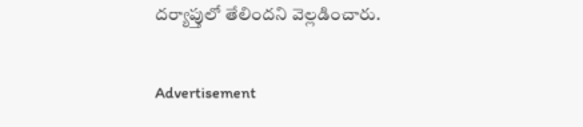దర్యాప్తులో తేలిందని వెల్లడించారు.

Advertisement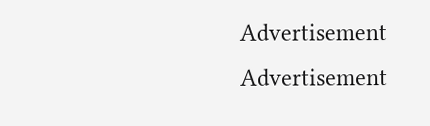Advertisement
Advertisement